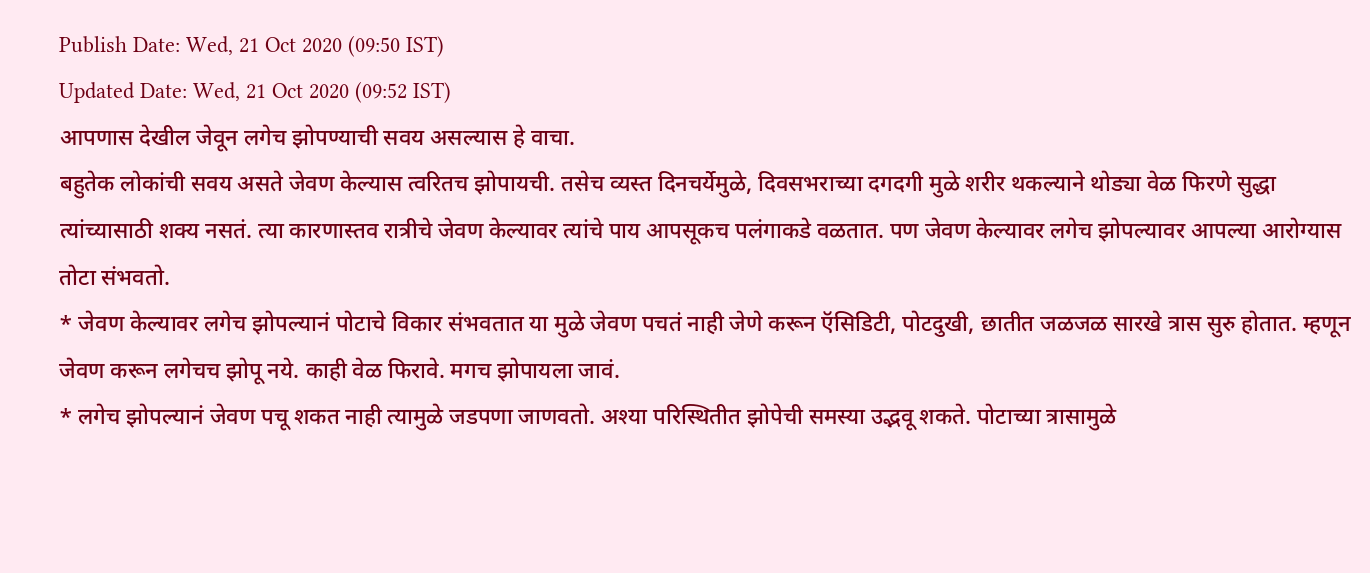Publish Date: Wed, 21 Oct 2020 (09:50 IST)
Updated Date: Wed, 21 Oct 2020 (09:52 IST)
आपणास देखील जेवून लगेच झोपण्याची सवय असल्यास हे वाचा.
बहुतेक लोकांची सवय असते जेवण केल्यास त्वरितच झोपायची. तसेच व्यस्त दिनचर्येमुळे, दिवसभराच्या दगदगी मुळे शरीर थकल्याने थोड्या वेळ फिरणे सुद्धा त्यांच्यासाठी शक्य नसतं. त्या कारणास्तव रात्रीचे जेवण केल्यावर त्यांचे पाय आपसूकच पलंगाकडे वळतात. पण जेवण केल्यावर लगेच झोपल्यावर आपल्या आरोग्यास तोटा संभवतो.
* जेवण केल्यावर लगेच झोपल्यानं पोटाचे विकार संभवतात या मुळे जेवण पचतं नाही जेणे करून ऍसिडिटी, पोटदुखी, छातीत जळजळ सारखे त्रास सुरु होतात. म्हणून जेवण करून लगेचच झोपू नये. काही वेळ फिरावे. मगच झोपायला जावं.
* लगेच झोपल्यानं जेवण पचू शकत नाही त्यामुळे जडपणा जाणवतो. अश्या परिस्थितीत झोपेची समस्या उद्भवू शकते. पोटाच्या त्रासामुळे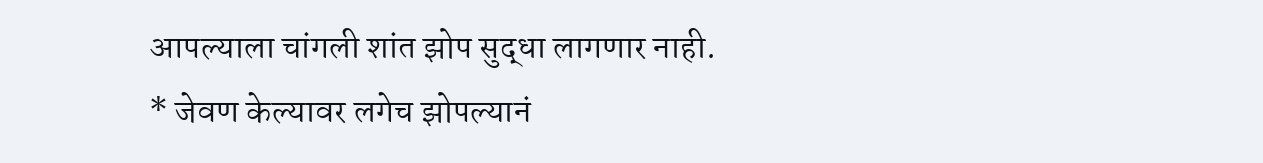आपल्याला चांगली शांत झोप सुद्धा लागणार नाही.
* जेवण केल्यावर लगेच झोपल्यानं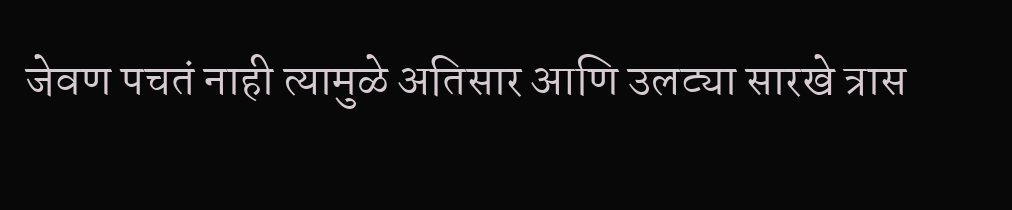जेवण पचतं नाही त्यामुळे अतिसार आणि उलट्या सारखे त्रास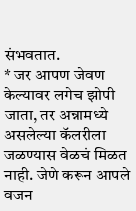संभवतात.
* जर आपण जेवण केल्यावर लगेच झोपी जाता, तर अन्नामध्ये असलेल्या कॅलरीला जळण्यास वेळचं मिळत नाही. जेणे करून आपले वजन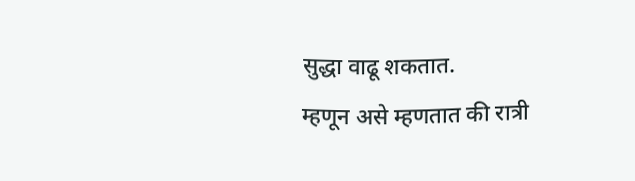सुद्धा वाढू शकतात.
म्हणून असे म्हणतात की रात्री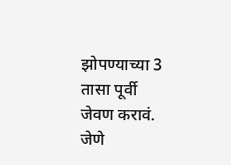झोपण्याच्या 3 तासा पूर्वी जेवण करावं. जेणे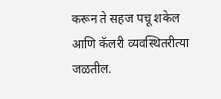करून ते सहज पचू शकेल आणि कॅलरी व्यवस्थितरीत्या जळतील.